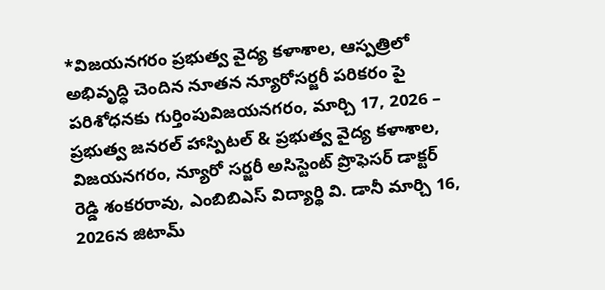*విజయనగరం ప్రభుత్వ వైద్య కళాశాల, ఆస్పత్రిలో అభివృద్ధి చెందిన నూతన న్యూరోసర్జరీ పరికరం పై పరిశోధనకు గుర్తింపువిజయనగరం, మార్చి 17, 2026 – ప్రభుత్వ జనరల్ హాస్పిటల్ & ప్రభుత్వ వైద్య కళాశాల, విజయనగరం, న్యూరో సర్జరీ అసిస్టెంట్ ప్రొఫెసర్ డాక్టర్ రెడ్డి శంకరరావు, ఎంబిబిఎస్ విద్యార్థి వి. డానీ మార్చి 16, 2026న జిటామ్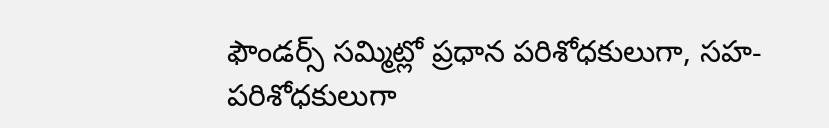ఫౌండర్స్ సమ్మిట్లో ప్రధాన పరిశోధకులుగా, సహ-పరిశోధకులుగా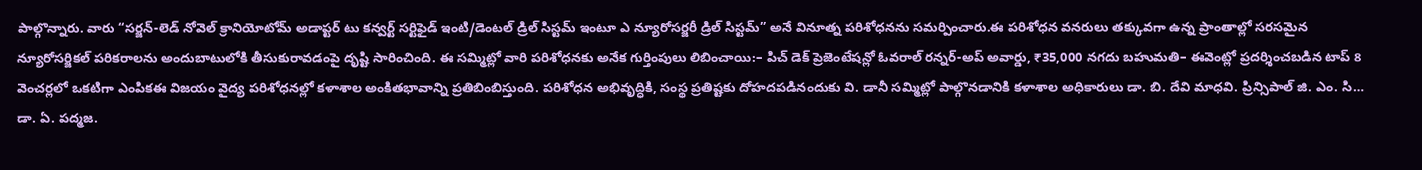పాల్గొన్నారు. వారు “సర్జన్-లెడ్ నోవెల్ క్రానియోటోమ్ అడాప్టర్ టు కన్వర్ట్ సర్టిఫైడ్ ఇంటి/డెంటల్ డ్రిల్ సిస్టమ్ ఇంటూ ఎ న్యూరోసర్జరీ డ్రిల్ సిస్టమ్” అనే వినూత్న పరిశోధనను సమర్పించారు.ఈ పరిశోధన వనరులు తక్కువగా ఉన్న ప్రాంతాల్లో సరసమైన న్యూరోసర్జికల్ పరికరాలను అందుబాటులోకి తీసుకురావడంపై దృష్టి సారించింది. ఈ సమ్మిట్లో వారి పరిశోధనకు అనేక గుర్తింపులు లిబించాయి:– పిచ్ డెక్ ప్రెజెంటేషన్లో ఓవరాల్ రన్నర్-అప్ అవార్డు, ₹35,000 నగదు బహుమతి– ఈవెంట్లో ప్రదర్శించబడిన టాప్ 8 వెంచర్లలో ఒకటిగా ఎంపికఈ విజయం వైద్య పరిశోధనల్లో కళాశాల అంకితభావాన్ని ప్రతిబింబిస్తుంది. పరిశోధన అభివృద్ధికి, సంస్థ ప్రతిష్టకు దోహదపడినందుకు వి. డానీ సమ్మిట్లో పాల్గొనడానికి కళాశాల అధికారులు డా. బి. దేవి మాధవి. ప్రిన్సిపాల్ జి. ఎం. సి… డా. ఏ. పద్మజ.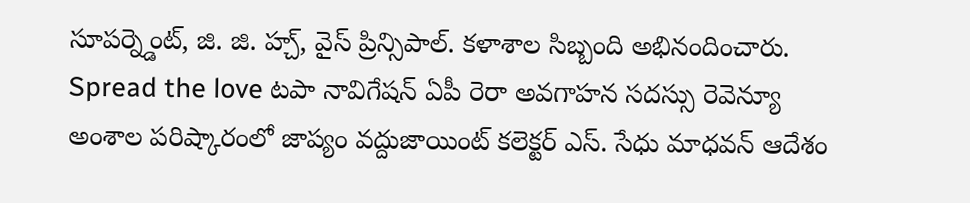సూపర్న్డెంట్, జి. జి. హ్చ్, వైస్ ప్రిన్సిపాల్. కళాశాల సిబ్బంది అభినందించారు. Spread the love టపా నావిగేషన్ ఏపీ రెరా అవగాహన సదస్సు రెవెన్యూ అంశాల పరిష్కారంలో జాప్యం వద్దుజాయింట్ కలెక్టర్ ఎస్. సేధు మాధవన్ ఆదేశం